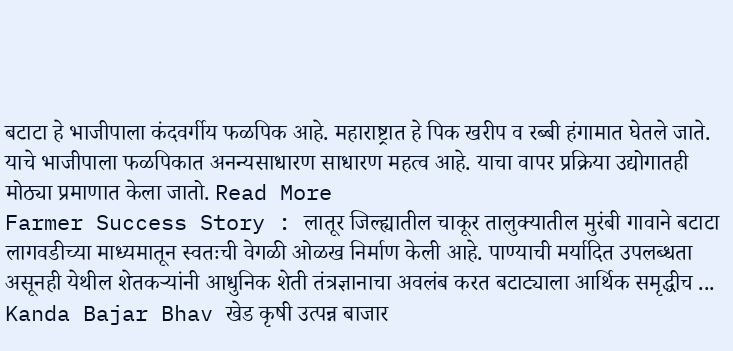बटाटा हे भाजीपाला कंदवर्गीय फळपिक आहे. महाराष्ट्रात हे पिक खरीप व रब्बी हंगामात घेतले जाते. याचे भाजीपाला फळपिकात अनन्यसाधारण साधारण महत्व आहे. याचा वापर प्रक्रिया उद्योगातही मोठ्या प्रमाणात केला जातो. Read More
Farmer Success Story : लातूर जिल्ह्यातील चाकूर तालुक्यातील मुरंबी गावाने बटाटा लागवडीच्या माध्यमातून स्वतःची वेगळी ओळख निर्माण केली आहे. पाण्याची मर्यादित उपलब्धता असूनही येथील शेतकऱ्यांनी आधुनिक शेती तंत्रज्ञानाचा अवलंब करत बटाट्याला आर्थिक समृद्धीच ...
Kanda Bajar Bhav खेड कृषी उत्पन्न बाजार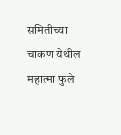समितीच्या चाकण येथील महात्मा फुले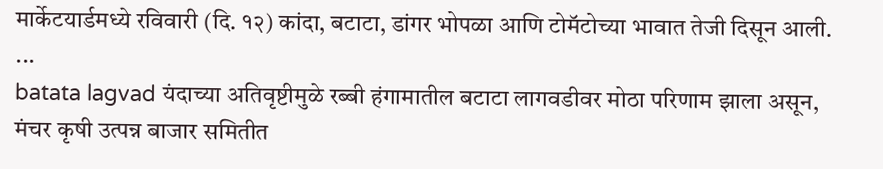मार्केटयार्डमध्ये रविवारी (दि. १२) कांदा, बटाटा, डांगर भोपळा आणि टोमॅटोच्या भावात तेजी दिसून आली. ...
batata lagvad यंदाच्या अतिवृष्टीमुळे रब्बी हंगामातील बटाटा लागवडीवर मोठा परिणाम झाला असून, मंचर कृषी उत्पन्न बाजार समितीत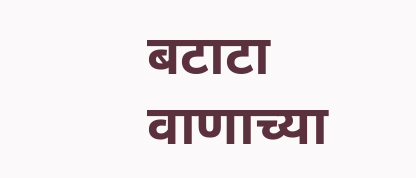बटाटा वाणाच्या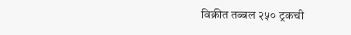विक्रीत तब्बल २५० ट्रकची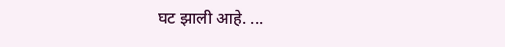घट झाली आहे. ...